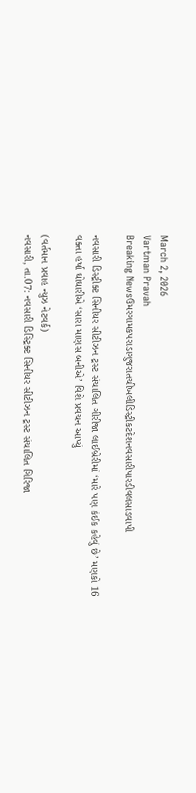March 2, 2026
Vartman Pravah
Breaking Newsઉમરગામકપરાડાગુજરાતચીખલીડિસ્ટ્રીકટદેશનવસારીપારડીવલસાડવાપી

નવસારી ડિસ્‍ટ્રીક્‍ટ સિનીયર સીટીઝન ટ્રસ્‍ટ સંચાલિત ગીરીજા લાઈબ્રેરીમાં ‘મારે પણ કંઈક કહેવું છે’ મણકો 16 વક્‍તા હર્ષા ઘોઘારીએ ‘સારા માણસ બનીએ’ વિશે પ્રવચન આપ્‍યું

(વર્તમાન પ્રવાહ ન્‍યુઝ નેટવર્ક)
નવસારી, તા.07: નવસારી ડિસ્‍ટ્રિક્‍ટ સિનીયર સીટીઝન ટ્રસ્‍ટ સંચાલિત ગિરિજા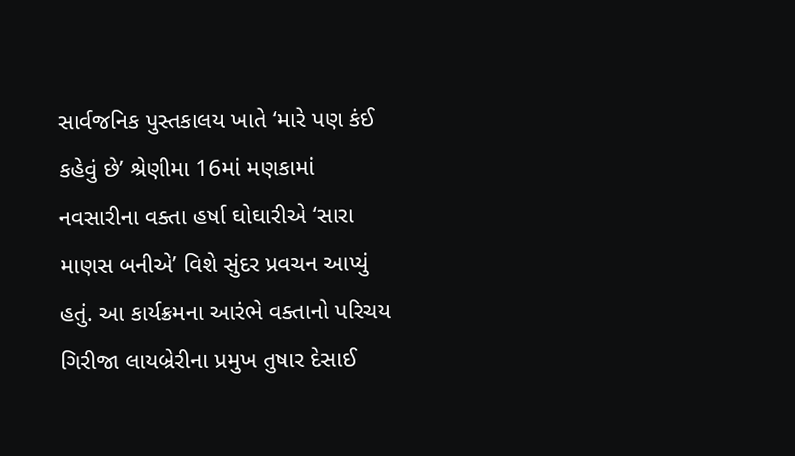સાર્વજનિક પુસ્‍તકાલય ખાતે ‘મારે પણ કંઈ કહેવું છે’ શ્રેણીમા 16માં મણકામાં નવસારીના વક્‍તા હર્ષા ઘોઘારીએ ‘સારા માણસ બનીએ’ વિશે સુંદર પ્રવચન આપ્‍યું હતું. આ કાર્યક્રમના આરંભે વક્‍તાનો પરિચય ગિરીજા લાયબ્રેરીના પ્રમુખ તુષાર દેસાઈ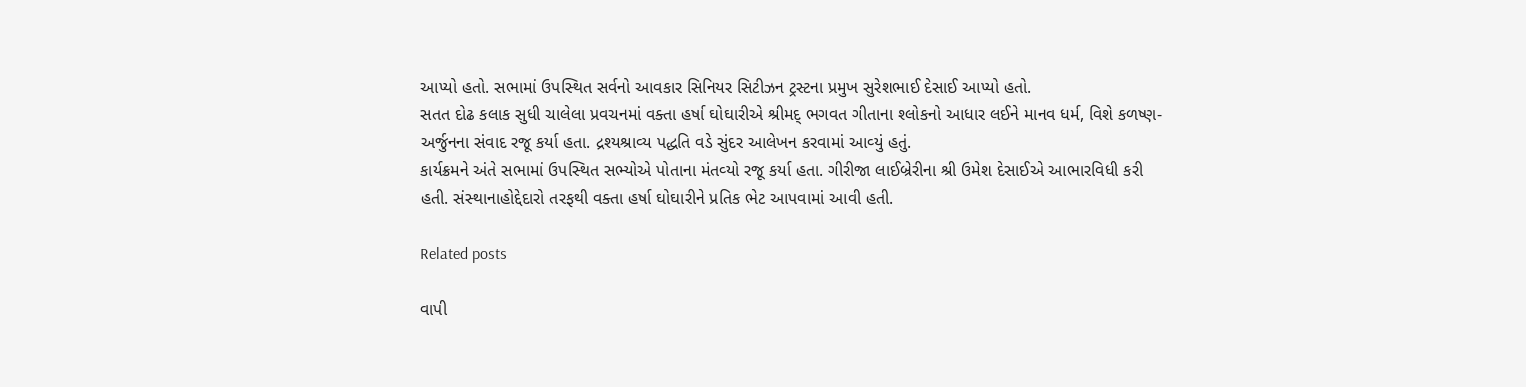આપ્‍યો હતો. સભામાં ઉપસ્‍થિત સર્વનો આવકાર સિનિયર સિટીઝન ટ્રસ્‍ટના પ્રમુખ સુરેશભાઈ દેસાઈ આપ્‍યો હતો.
સતત દોઢ કલાક સુધી ચાલેલા પ્રવચનમાં વક્‍તા હર્ષા ઘોઘારીએ શ્રીમદ્‌ ભગવત ગીતાના શ્‍લોકનો આધાર લઈને માનવ ધર્મ, વિશે કળષ્‍ણ-અર્જુનના સંવાદ રજૂ કર્યા હતા. દ્રશ્‍યશ્રાવ્‍ય પદ્ધતિ વડે સુંદર આલેખન કરવામાં આવ્‍યું હતું.
કાર્યક્રમને અંતે સભામાં ઉપસ્‍થિત સભ્‍યોએ પોતાના મંતવ્‍યો રજૂ કર્યા હતા. ગીરીજા લાઈબ્રેરીના શ્રી ઉમેશ દેસાઈએ આભારવિધી કરી હતી. સંસ્‍થાનાહોદ્દેદારો તરફથી વક્‍તા હર્ષા ઘોઘારીને પ્રતિક ભેટ આપવામાં આવી હતી.

Related posts

વાપી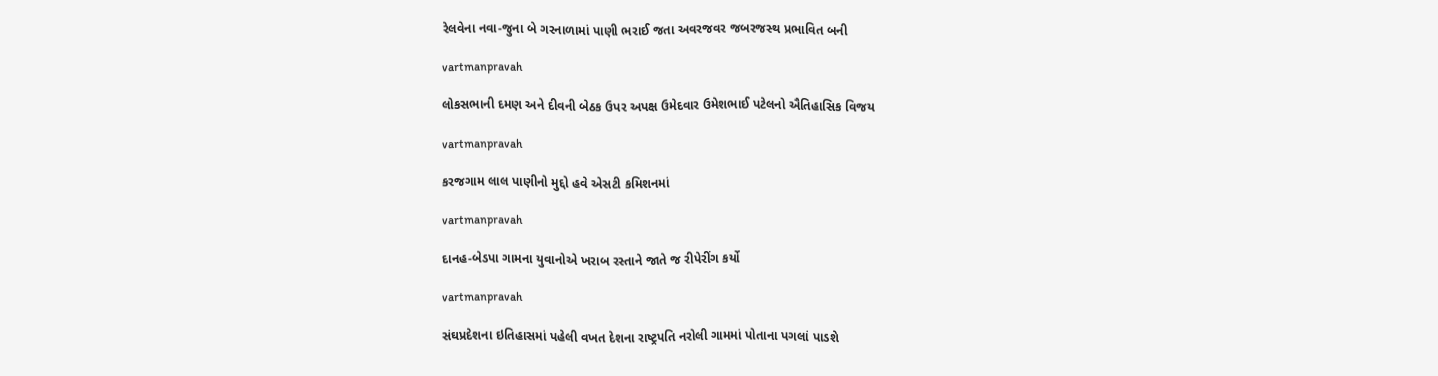રેલવેના નવા-જુના બે ગરનાળામાં પાણી ભરાઈ જતા અવરજવર જબરજસ્‍થ પ્રભાવિત બની

vartmanpravah

લોકસભાની દમણ અને દીવની બેઠક ઉપર અપક્ષ ઉમેદવાર ઉમેશભાઈ પટેલનો ઐતિહાસિક વિજય

vartmanpravah

કરજગામ લાલ પાણીનો મુદ્દો હવે એસટી કમિશનમાં

vartmanpravah

દાનહ-બેડપા ગામના યુવાનોએ ખરાબ રસ્‍તાને જાતે જ રીપેરીંગ કર્યો

vartmanpravah

સંઘપ્રદેશના ઇતિહાસમાં પહેલી વખત દેશના રાષ્‍ટ્રપતિ નરોલી ગામમાં પોતાના પગલાં પાડશે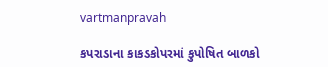vartmanpravah

કપરાડાના કાકડકોપરમાં કુપોષિત બાળકો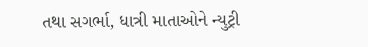તથા સગર્ભા, ધાત્રી માતાઓને ન્યુટ્રી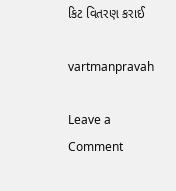કિટ વિતરણ કરાઈ

vartmanpravah

Leave a Comment